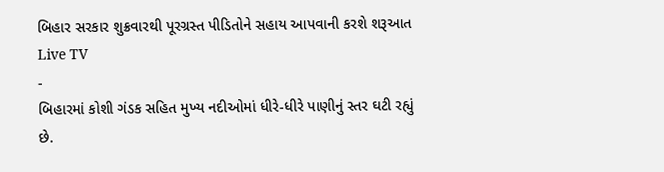બિહાર સરકાર શુક્રવારથી પૂરગ્રસ્ત પીડિતોને સહાય આપવાની કરશે શરૂઆત
Live TV
-
બિહારમાં કોશી ગંડક સહિત મુખ્ય નદીઓમાં ધીરે-ધીરે પાણીનું સ્તર ઘટી રહ્યું છે.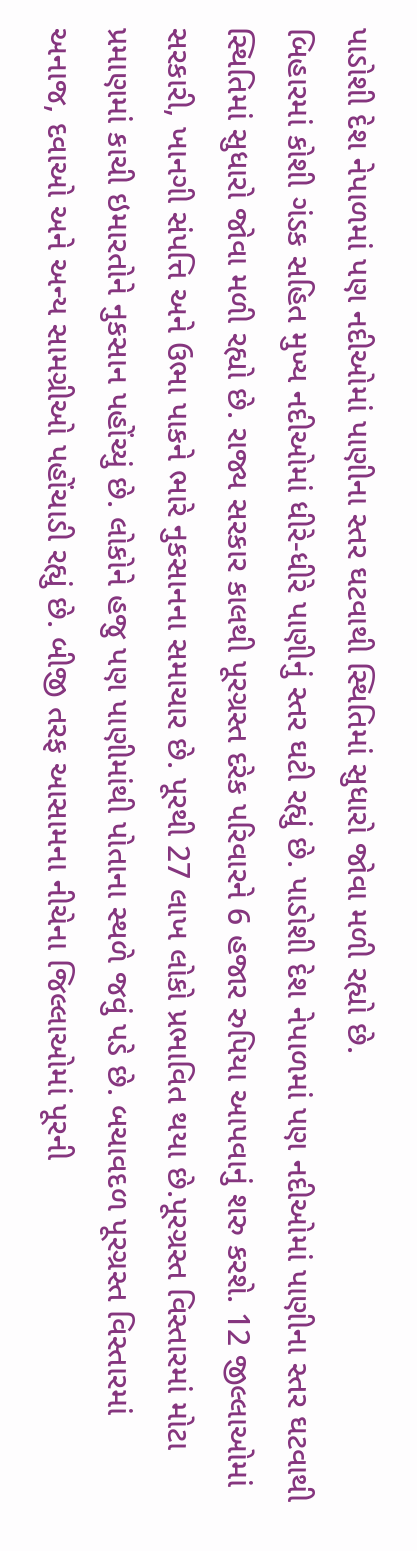પાડોશી દેશ નેપાળમાં પણ નદીઓમાં પાણીના સ્તર ઘટવાથી સ્થિતિમાં સુધારો જોવા મળી રહ્યો છે.
બિહારમાં કોશી ગંડક સહિત મુખ્ય નદીઓમાં ધીરે-ધીરે પાણીનું સ્તર ઘટી રહ્યું છે. પાડોશી દેશ નેપાળમાં પણ નદીઓમાં પાણીના સ્તર ઘટવાથી સ્થિતિમાં સુધારો જોવા મળી રહ્યો છે. રાજ્ય સરકાર કાલથી પૂરગ્રસ્ત દરેક પરિવારને 6 હજાર રુપિયા આપવાનું શરુ કરશે. 12 જીલ્લાઓમાં સરકારી, ખાનગી સંપત્તિ અને ઉભા પાકને ભારે નુકસાનના સમાચાર છે. પૂરથી 27 લાખ લોકો પ્રભાવિત થયા છે.પૂરગ્રસ્ત વિસ્તારમાં મોટા પ્રમાણમાં કાચી ઇમારતોને નુકસાન પહોંચ્યું છે. લોકોને હજુ પણ પાણીમાંથી પોતાના સ્થળે જવું પડે છે. બચાવદળ પૂરગ્રસ્ત વિસ્તારમાં અનાજ, દવાઓ અને અન્ય સામગ્રીઓ પહોંચાડી રહ્યું છે. બીજી તરફ આસામના નીચેના જિલ્લાઓમાં પૂરની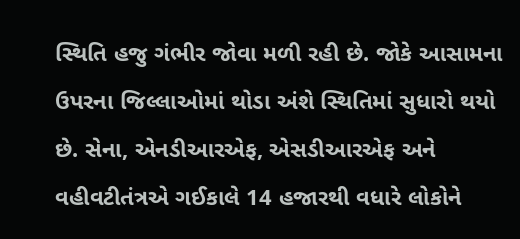સ્થિતિ હજુ ગંભીર જોવા મળી રહી છે. જોકે આસામના ઉપરના જિલ્લાઓમાં થોડા અંશે સ્થિતિમાં સુધારો થયો છે. સેના, એનડીઆરએફ, એસડીઆરએફ અને વહીવટીતંત્રએ ગઈકાલે 14 હજારથી વધારે લોકોને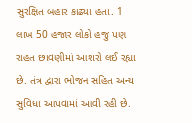સુરક્ષિત બહાર કાઢ્યા હતા. 1 લાખ 50 હજાર લોકો હજુ પણ રાહત છાવણીમાં આશરો લઈ રહ્યા છે. તંત્ર દ્વારા ભોજન સહિત અન્ય સુવિધા આપવામાં આવી રહી છે.